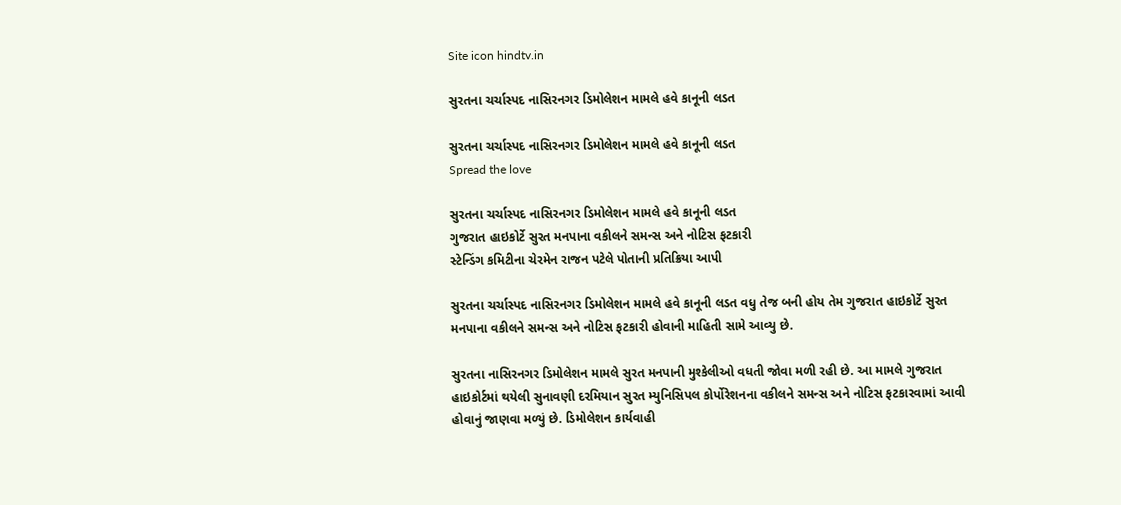Site icon hindtv.in

સુરતના ચર્ચાસ્પદ નાસિરનગર ડિમોલેશન મામલે હવે કાનૂની લડત

સુરતના ચર્ચાસ્પદ નાસિરનગર ડિમોલેશન મામલે હવે કાનૂની લડત
Spread the love

સુરતના ચર્ચાસ્પદ નાસિરનગર ડિમોલેશન મામલે હવે કાનૂની લડત
ગુજરાત હાઇકોર્ટે સુરત મનપાના વકીલને સમન્સ અને નોટિસ ફટકારી
સ્ટેન્ડિંગ કમિટીના ચેરમેન રાજન પટેલે પોતાની પ્રતિક્રિયા આપી

સુરતના ચર્ચાસ્પદ નાસિરનગર ડિમોલેશન મામલે હવે કાનૂની લડત વધુ તેજ બની હોય તેમ ગુજરાત હાઇકોર્ટે સુરત મનપાના વકીલને સમન્સ અને નોટિસ ફટકારી હોવાની માહિતી સામે આવ્યુ છે.

સુરતના નાસિરનગર ડિમોલેશન મામલે સુરત મનપાની મુશ્કેલીઓ વધતી જોવા મળી રહી છે. આ મામલે ગુજરાત હાઇકોર્ટમાં થયેલી સુનાવણી દરમિયાન સુરત મ્યુનિસિપલ કોર્પોરેશનના વકીલને સમન્સ અને નોટિસ ફટકારવામાં આવી હોવાનું જાણવા મળ્યું છે. ડિમોલેશન કાર્યવાહી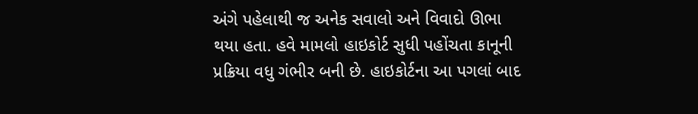અંગે પહેલાથી જ અનેક સવાલો અને વિવાદો ઊભા થયા હતા. હવે મામલો હાઇકોર્ટ સુધી પહોંચતા કાનૂની પ્રક્રિયા વધુ ગંભીર બની છે. હાઇકોર્ટના આ પગલાં બાદ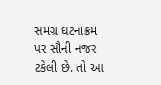સમગ્ર ઘટનાક્રમ પર સૌની નજર ટકેલી છે. તો આ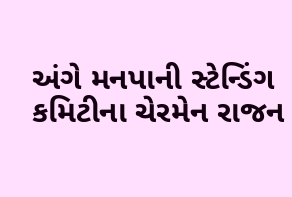અંગે મનપાની સ્ટેન્ડિંગ કમિટીના ચેરમેન રાજન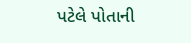પટેલે પોતાની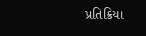પ્રતિક્રિયા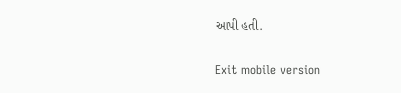આપી હતી.

Exit mobile version